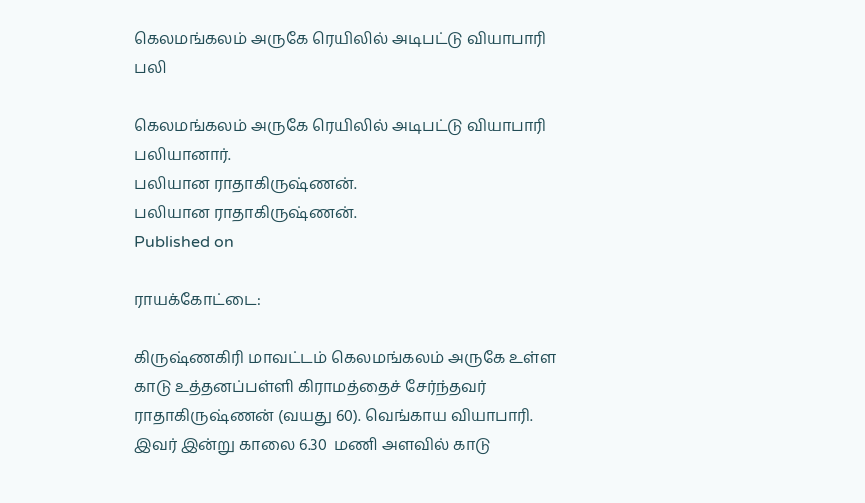கெலமங்கலம் அருகே ரெயிலில் அடிபட்டு வியாபாரி பலி

கெலமங்கலம் அருகே ரெயிலில் அடிபட்டு வியாபாரி பலியானார்.
பலியான ராதாகிருஷ்ணன்.
பலியான ராதாகிருஷ்ணன்.
Published on

ராயக்கோட்டை:

கிருஷ்ணகிரி மாவட்டம் கெலமங்கலம் அருகே உள்ள காடு உத்தனப்பள்ளி கிராமத்தைச் சேர்ந்தவர் ராதாகிருஷ்ணன் (வயது 60). வெங்காய வியாபாரி.  இவர் இன்று காலை 6.30  மணி அளவில் காடு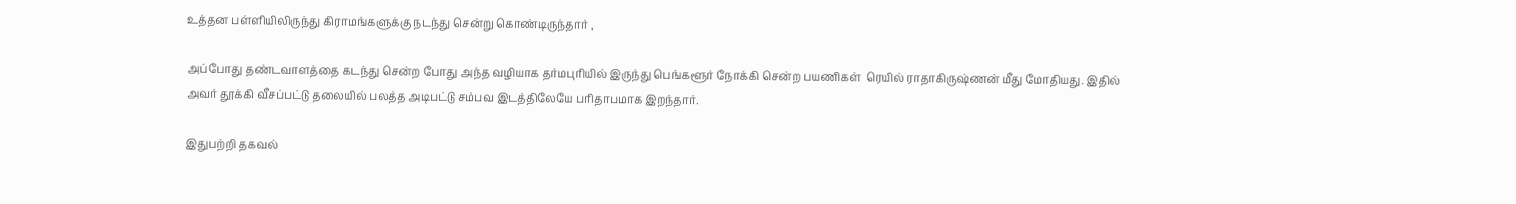உத்தன பள்ளியிலிருந்து கிராமங்களுக்கு நடந்து சென்று கொண்டிருந்தார் ,

அப்போது தண்டவாளத்தை கடந்து சென்ற போது அந்த வழியாக தர்மபுரியில் இருந்து பெங்களூர் நோக்கி சென்ற பயணிகள்  ரெயில் ராதாகிருஷ்ணன் மீது மோதியது. இதில் அவர் தூக்கி வீசப்பட்டு தலையில் பலத்த அடிபட்டு சம்பவ இடத்திலேயே பரிதாபமாக இறந்தார்.

இதுபற்றி தகவல்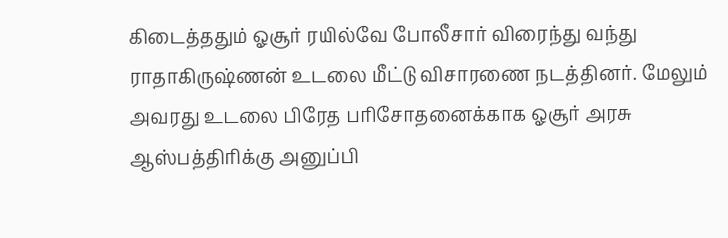கிடைத்ததும் ஓசூர் ரயில்வே போலீசார் விரைந்து வந்து ராதாகிருஷ்ணன் உடலை மீட்டு விசாரணை நடத்தினர். மேலும் அவரது உடலை பிரேத பரிசோதனைக்காக ஓசூர் அரசு ஆஸ்பத்திரிக்கு அனுப்பி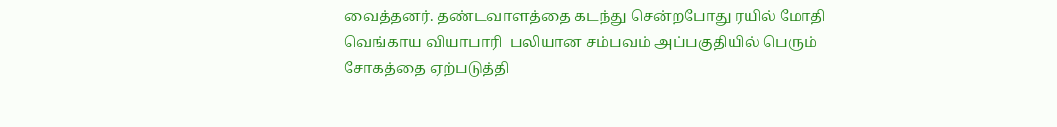வைத்தனர். தண்டவாளத்தை கடந்து சென்றபோது ரயில் மோதி வெங்காய வியாபாரி  பலியான சம்பவம் அப்பகுதியில் பெரும் சோகத்தை ஏற்படுத்தி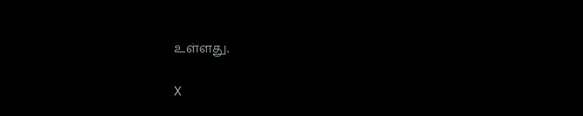உள்ளது.

X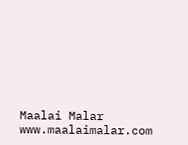Maalai Malar
www.maalaimalar.com